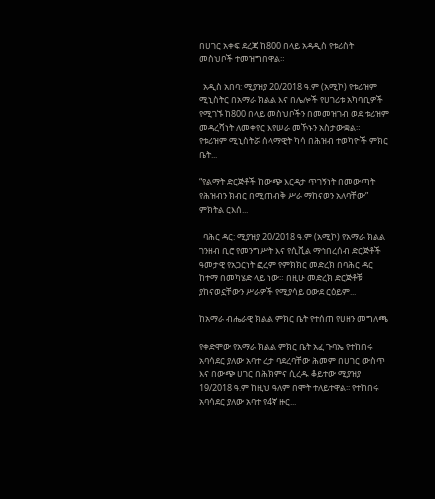በሀገር አቀፍ ደረጃ ከ800 በላይ አዳዲስ የቱሪስት መስህቦች ተመዝግበዋል።

  አዲስ አበባ: ሚያዝያ 20/2018 ዓ.ም (አሚኮ) የቱሪዝም ሚኒስትር በአማራ ክልል እና በሌሎች የሀገሪቱ አካባቢዎች የሚገኙ ከ800 በላይ መስህቦችን በመመዝገብ ወደ ቱሪዝም መዳረሻነት ለመቀየር እየሠራ መኾኑን አስታውቋል። የቱሪዝም ሚኒስትሯ ሰላማዊት ካሳ በሕዝብ ተወካዮች ምክር ቤት...

“የልማት ድርጅቶች ከውጭ እርዳታ ጥገኝነት በመውጣት የሕዝብን ክብር በሚጠብቅ ሥራ ማከናወን አለባቸው” ምክትል ርእሰ...

  ባሕር ዳር: ሚያዝያ 20/2018 ዓ.ም (አሚኮ) የአማራ ክልል ገንዘብ ቢሮ የመንግሥት እና የሲቪል ማኅበረሰብ ድርጅቶች ዓመታዊ የአጋርነት ፎረም የምክክር መድረክ በባሕር ዳር ከተማ በመካሄድ ላይ ነው። በዚሁ መድረክ ድርጅቶቹ ያከናወኗቸውን ሥራዎች የሚያሳይ ዐውደ ርዕይም...

ከአማራ ብሔራዊ ክልል ምክር ቤት የተሰጠ የሀዘን መግለጫ

የቀድሞው የአማራ ክልል ምክር ቤት አፈ ጉባኤ የተከበሩ አባሳደር ያለው አባተ ረታ ባደረባቸው ሕመም በሀገር ውስጥ እና በውጭ ሀገር በሕክምና ሲረዱ ቆይተው ሚያዝያ 19/2018 ዓ.ም ከዚህ ዓለም በሞት ተለይተዋል፡፡ የተከበሩ አባሳደር ያለው አባተ የ4ኛ ዙር...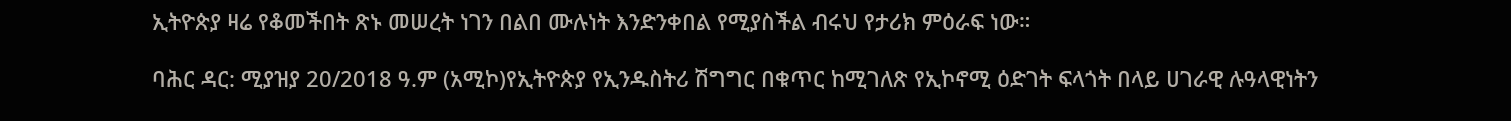ኢትዮጵያ ዛሬ የቆመችበት ጽኑ መሠረት ነገን በልበ ሙሉነት እንድንቀበል የሚያስችል ብሩህ የታሪክ ምዕራፍ ነው።

ባሕር ዳር: ሚያዝያ 20/2018 ዓ.ም (አሚኮ)የኢትዮጵያ የኢንዱስትሪ ሽግግር በቁጥር ከሚገለጽ የኢኮኖሚ ዕድገት ፍላጎት በላይ ሀገራዊ ሉዓላዊነትን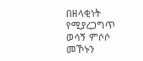በዘላቂነት የሚያረጋግጥ ወሳኝ ምሶሶ መኾኑን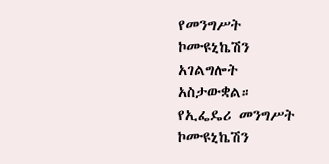የመንግሥት ኮሙዩኒኬሽን አገልግሎት አስታውቋል። የኢፌዴሪ መንግሥት ኮሙዩኒኬሽን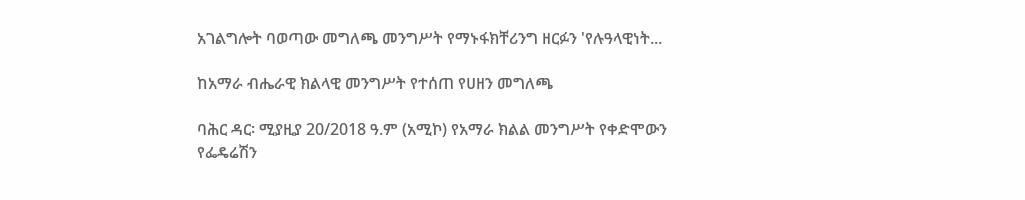አገልግሎት ባወጣው መግለጫ መንግሥት የማኑፋክቸሪንግ ዘርፉን 'የሉዓላዊነት...

ከአማራ ብሔራዊ ክልላዊ መንግሥት የተሰጠ የሀዘን መግለጫ

ባሕር ዳር፡ ሚያዚያ 20/2018 ዓ.ም (አሚኮ) የአማራ ክልል መንግሥት የቀድሞውን የፌዴሬሽን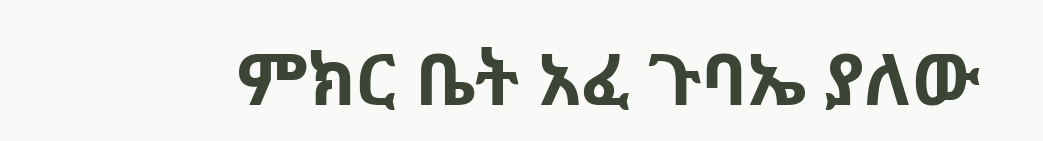ምክር ቤት አፈ ጉባኤ ያለው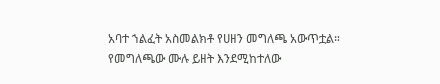አባተ ኀልፈት አስመልክቶ የሀዘን መግለጫ አውጥቷል። የመግለጫው ሙሉ ይዘት እንደሚከተለው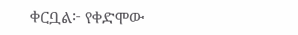ቀርቧል፦ የቀድሞው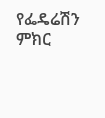የፌዴሬሽን ምክር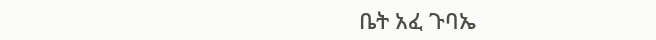ቤት አፈ ጉባኤ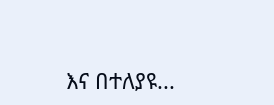እና በተለያዩ...